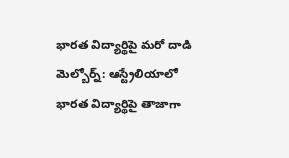భారత విద్యార్థిపై మరో దాడి
మెల్బోర్న్: ఆస్ట్రేలియాలో భారత విద్యార్థిపై తాజాగా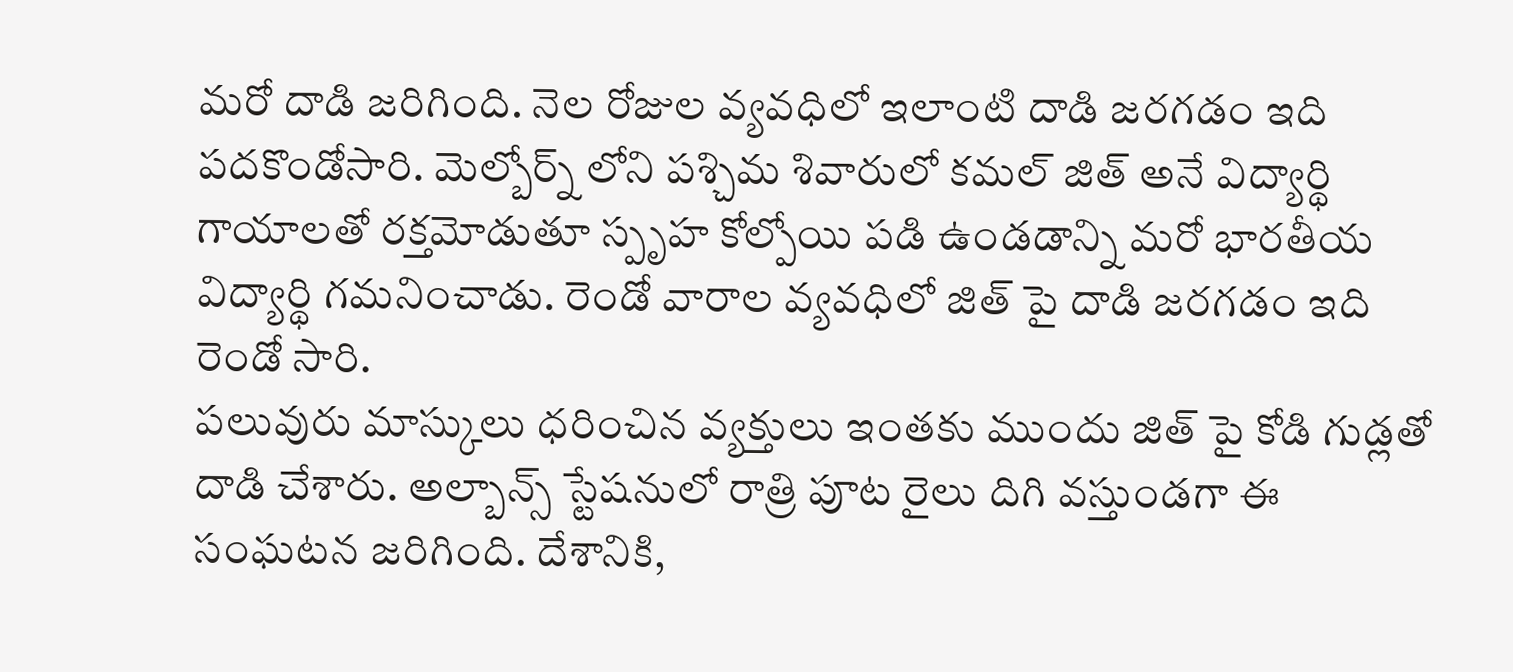మరో దాడి జరిగింది. నెల రోజుల వ్యవధిలో ఇలాంటి దాడి జరగడం ఇది పదకొండోసారి. మెల్బోర్న్ లోని పశ్చిమ శివారులో కమల్ జిత్ అనే విద్యార్థి గాయాలతో రక్తమోడుతూ స్పృహ కోల్పోయి పడి ఉండడాన్ని మరో భారతీయ విద్యార్థి గమనించాడు. రెండో వారాల వ్యవధిలో జిత్ పై దాడి జరగడం ఇది రెండో సారి.
పలువురు మాస్కులు ధరించిన వ్యక్తులు ఇంతకు ముందు జిత్ పై కోడి గుడ్లతో దాడి చేశారు. అల్బాన్స్ స్టేషనులో రాత్రి పూట రైలు దిగి వస్తుండగా ఈ సంఘటన జరిగింది. దేశానికి,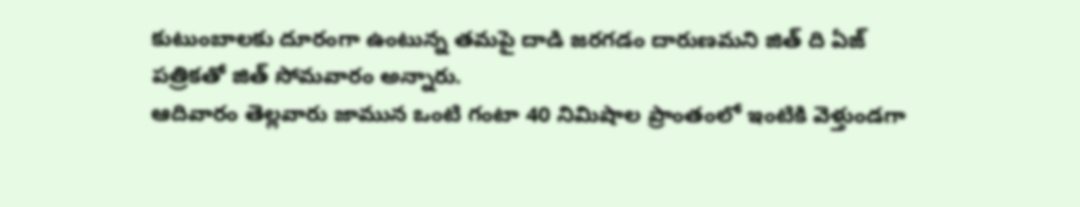కుటుంబాలకు దూరంగా ఉంటున్న తమపై దాడి జరగడం దారుణమని జిత్ ది ఏజ్ పత్రికతో జిత్ సోమవారం అన్నారు.
ఆదివారం తెల్లవారు జామున ఒంటి గంటా 40 నిమిషాల ప్రాంతంలో ఇంటికి వెళ్తుండగా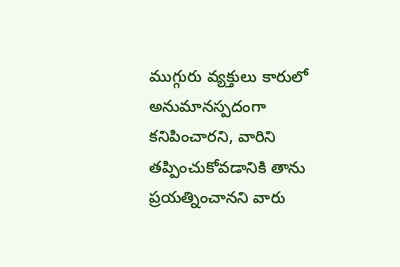ముగ్గురు వ్యక్తులు కారులో అనుమానస్పదంగా కనిపించారని, వారిని తప్పించుకోవడానికి తాను ప్రయత్నించానని వారు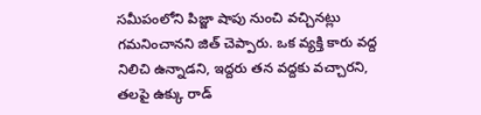సమీపంలోని పిజ్జా షాపు నుంచి వచ్చినట్లు గమనించానని జిత్ చెప్పారు. ఒక వ్యక్తి కారు వద్ద నిలిచి ఉన్నాడని, ఇద్దరు తన వద్దకు వచ్చారని, తలపై ఉక్కు రాడ్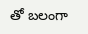తో బలంగా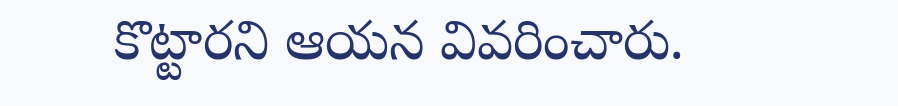కొట్టారని ఆయన వివరించారు.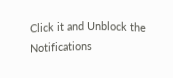Click it and Unblock the Notifications